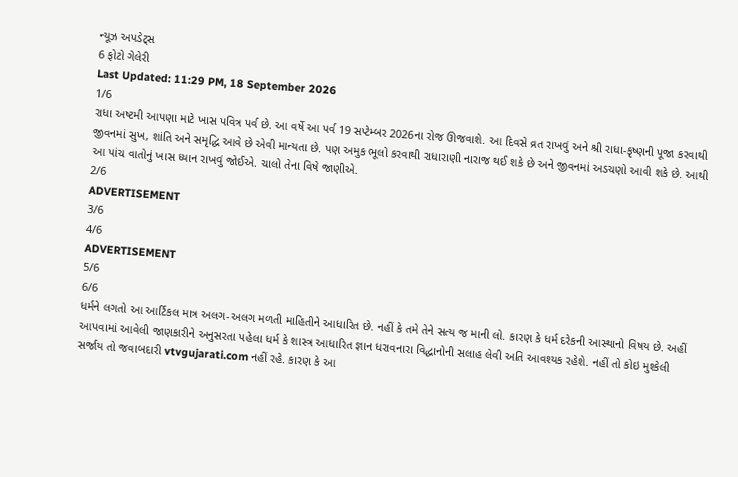ન્યૂઝ અપડેટ્સ
6 ફોટો ગેલેરી
Last Updated: 11:29 PM, 18 September 2026
1/6
રાધા અષ્ટમી આપણા માટે ખાસ પવિત્ર પર્વ છે. આ વર્ષે આ પર્વ 19 સપ્ટેમ્બર 2026ના રોજ ઊજવાશે. આ દિવસે વ્રત રાખવું અને શ્રી રાધા-કૃષ્ણની પૂજા કરવાથી જીવનમાં સુખ, શાંતિ અને સમૃદ્ધિ આવે છે એવી માન્યતા છે. પણ અમુક ભૂલો કરવાથી રાધારાણી નારાજ થઈ શકે છે અને જીવનમાં અડચણો આવી શકે છે. આથી આ પાંચ વાતોનું ખાસ ધ્યાન રાખવું જોઈએ. ચાલો તેના વિષે જાણીએ.
2/6
ADVERTISEMENT
3/6
4/6
ADVERTISEMENT
5/6
6/6
ધર્મને લગતો આ આર્ટિકલ માત્ર અલગ-અલગ મળતી માહિતીને આધારિત છે. નહીં કે તમે તેને સત્ય જ માની લો. કારણ કે ધર્મ દરેકની આસ્થાનો વિષય છે. અહીં આપવામાં આવેલી જાણકારીને અનુસરતા પહેલા ધર્મ કે શાસ્ત્ર આધારિત જ્ઞાન ધરાવનારા વિદ્ધાનોની સલાહ લેવી અતિ આવશ્યક રહેશે. નહીં તો કોઇ મુશ્કેલી સર્જાય તો જવાબદારી vtvgujarati.com નહીં રહે. કારણ કે આ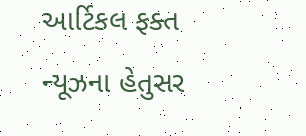આર્ટિકલ ફક્ત ન્યૂઝના હેતુસર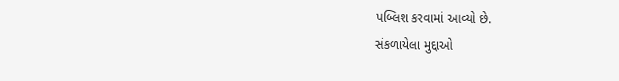પબ્લિશ કરવામાં આવ્યો છે.
સંકળાયેલા મુદ્દાઓ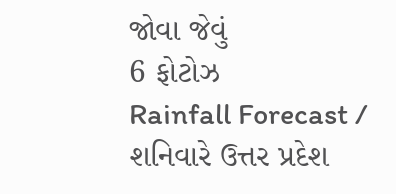જોવા જેવું
6 ફોટોઝ
Rainfall Forecast / શનિવારે ઉત્તર પ્રદેશ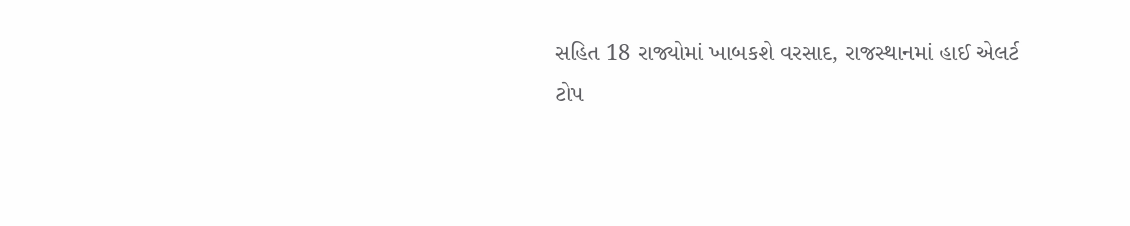સહિત 18 રાજ્યોમાં ખાબકશે વરસાદ, રાજસ્થાનમાં હાઈ એલર્ટ
ટોપ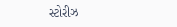સ્ટોરીઝ